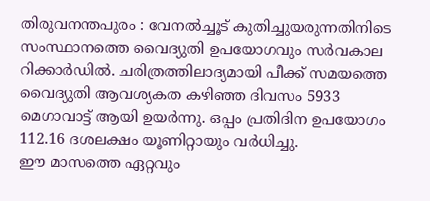തിരുവനന്തപുരം : വേനൽച്ചൂട് കുതിച്ചുയരുന്നതിനിടെ സംസ്ഥാനത്തെ വൈദ്യുതി ഉപയോഗവും സർവകാല റിക്കാർഡിൽ. ചരിത്രത്തിലാദ്യമായി പീക്ക് സമയത്തെ വൈദ്യുതി ആവശ്യകത കഴിഞ്ഞ ദിവസം 5933 മെഗാവാട്ട് ആയി ഉയർന്നു. ഒപ്പം പ്രതിദിന ഉപയോഗം 112.16 ദശലക്ഷം യൂണിറ്റായും വർധിച്ചു.
ഈ മാസത്തെ ഏറ്റവും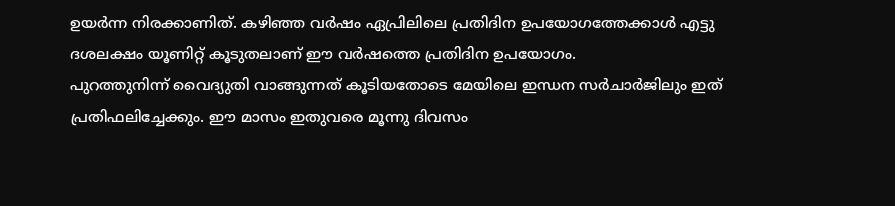ഉയർന്ന നിരക്കാണിത്. കഴിഞ്ഞ വർഷം ഏപ്രിലിലെ പ്രതിദിന ഉപയോഗത്തേക്കാൾ എട്ടു ദശലക്ഷം യൂണിറ്റ് കൂടുതലാണ് ഈ വർഷത്തെ പ്രതിദിന ഉപയോഗം.
പുറത്തുനിന്ന് വൈദ്യുതി വാങ്ങുന്നത് കൂടിയതോടെ മേയിലെ ഇന്ധന സർചാർജിലും ഇത് പ്രതിഫലിച്ചേക്കും. ഈ മാസം ഇതുവരെ മൂന്നു ദിവസം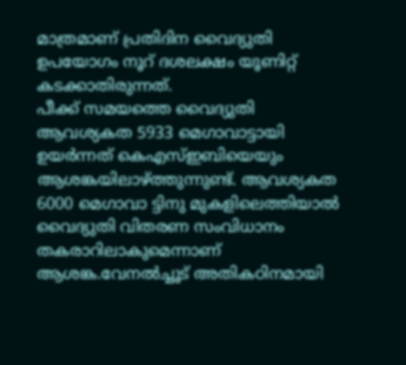മാത്രമാണ് പ്രതിദിന വൈദ്യുതി ഉപയോഗം നൂറ് ദശലക്ഷം യൂണിറ്റ് കടക്കാതിരുന്നത്.
പീക്ക് സമയത്തെ വൈദ്യുതി ആവശ്യകത 5933 മെഗാവാട്ടായി ഉയർന്നത് കെഎസ്ഇബിയെയും ആശങ്കയിലാഴ്ത്തുന്നുണ്ട്. ആവശ്യകത 6000 മെഗാവാ ട്ടിനു മുകളിലെത്തിയാൽ വൈദ്യുതി വിതരണ സംവിധാനം തകരാറിലാകുമെന്നാണ് ആശങ്ക.വേനൽച്ചൂട് അതികഠിനമായി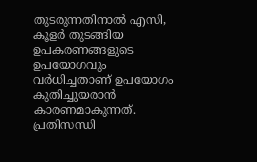തുടരുന്നതിനാൽ എസി, കൂളർ തുടങ്ങിയ ഉപകരണങ്ങളുടെ ഉപയോഗവും വർധിച്ചതാണ് ഉപയോഗം കുതിച്ചുയരാൻ കാരണമാകുന്നത്. പ്രതിസന്ധി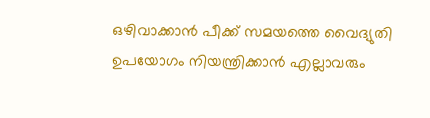ഒഴിവാക്കാൻ പീക്ക് സമയത്തെ വൈദ്യുതി ഉപയോഗം നിയന്ത്രിക്കാൻ എല്ലാവരും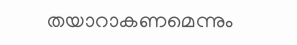തയാറാകണമെന്നും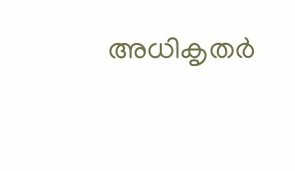അധികൃതർ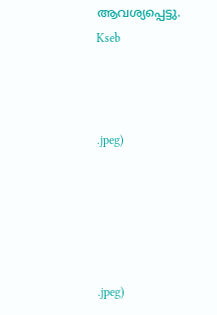ആവശ്യപ്പെട്ടു.
Kseb



.jpeg)





.jpeg)